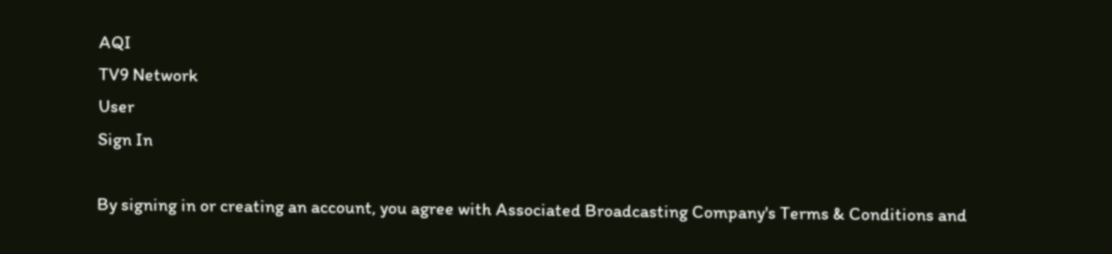AQI
TV9 Network
User
Sign In

By signing in or creating an account, you agree with Associated Broadcasting Company's Terms & Conditions and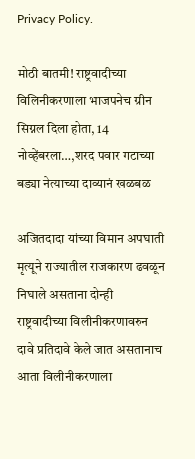Privacy Policy.

मोठी बातमी! राष्ट्रवादीच्या विलिनीकरणाला भाजपनेच ग्रीन सिग्नल दिला होता, 14 नोव्हेंबरला…,शरद पवार गटाच्या बड्या नेत्याच्या दाव्यानं खळबळ

अजितदादा यांच्या विमान अपघाती मृत्यूने राज्यातील राजकारण ढवळून निघाले असताना दोन्ही राष्ट्रवादीच्या विलीनीकरणावरुन दावे प्रतिदावे केले जात असतानाच आता विलीनीकरणाला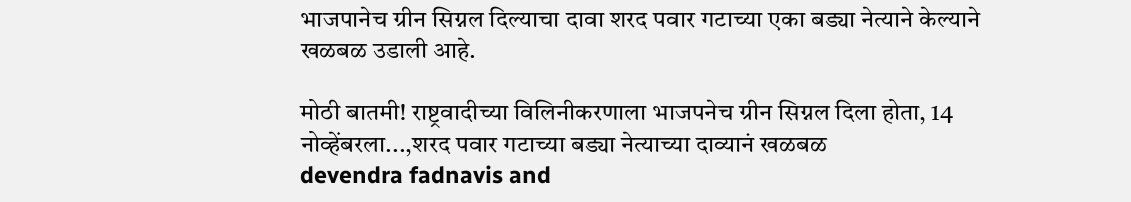भाजपानेच ग्रीन सिग्नल दिल्याचा दावा शरद पवार गटाच्या एका बड्या नेत्याने केल्याने खळबळ उडाली आहे.

मोठी बातमी! राष्ट्रवादीच्या विलिनीकरणाला भाजपनेच ग्रीन सिग्नल दिला होता, 14 नोव्हेंबरला...,शरद पवार गटाच्या बड्या नेत्याच्या दाव्यानं खळबळ
devendra fadnavis and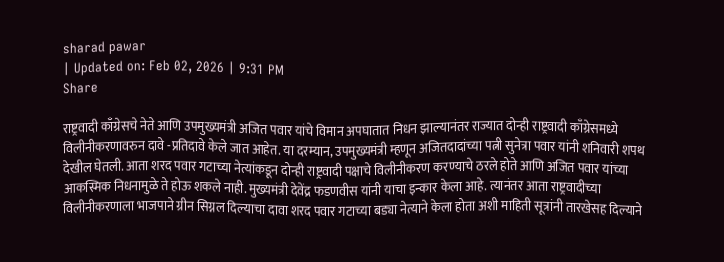sharad pawar
| Updated on: Feb 02, 2026 | 9:31 PM
Share

राष्ट्रवादी काँग्रेसचे नेते आणि उपमुख्यमंत्री अजित पवार यांचे विमान अपघातात निधन झाल्यानंतर राज्यात दोन्ही राष्ट्रवादी काँग्रेसमध्ये विलीनीकरणावरुन दावे -प्रतिदावे केले जात आहेत. या दरम्यान, उपमुख्यमंत्री म्हणून अजितदादांच्या पत्नी सुनेत्रा पवार यांनी शनिवारी शपथ देखील घेतली. आता शरद पवार गटाच्या नेत्यांकडून दोन्ही राष्ट्रवादी पक्षाचे विलीनीकरण करण्याचे ठरले होते आणि अजित पवार यांच्या आकस्मिक निधनामुळे ते होऊ शकले नाही. मुख्यमंत्री देवेंद्र फडणवीस यांनी याचा इन्कार केला आहे. त्यानंतर आता राष्ट्रवादीच्या विलीनीकरणाला भाजपाने ग्रीन सिग्नल दिल्याचा दावा शरद पवार गटाच्या बड्या नेत्याने केला होता अशी माहिती सूत्रांनी तारखेसह दिल्याने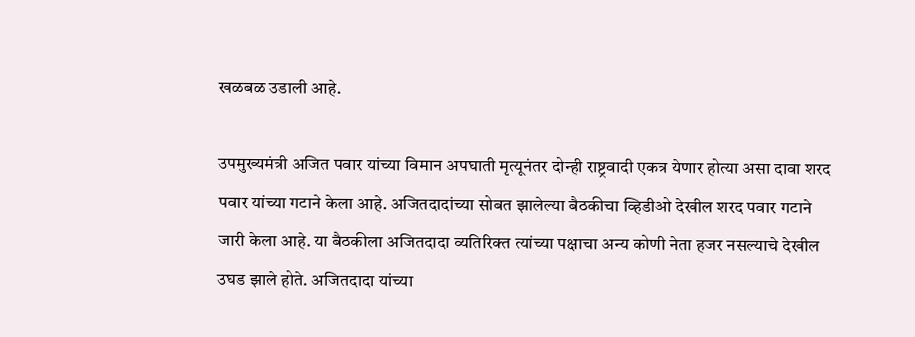खळबळ उडाली आहे.

उपमुख्यमंत्री अजित पवार यांच्या विमान अपघाती मृत्यूनंतर दोन्ही राष्ट्रवादी एकत्र येणार होत्या असा दावा शरद पवार यांच्या गटाने केला आहे. अजितदादांच्या सोबत झालेल्या बैठकीचा व्हिडीओ देखील शरद पवार गटाने जारी केला आहे. या बैठकीला अजितदादा व्यतिरिक्त त्यांच्या पक्षाचा अन्य कोणी नेता हजर नसल्याचे देखील उघड झाले होते. अजितदादा यांच्या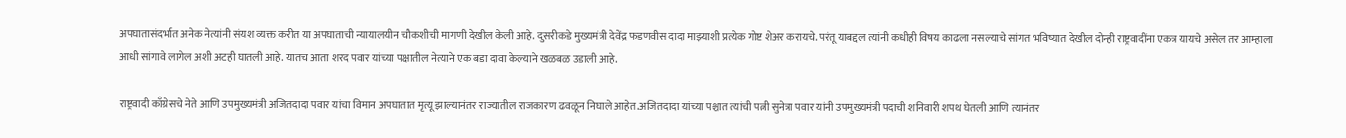अपघातासंदर्भात अनेक नेत्यांनी संयश व्यक्त करीत या अपघाताची न्यायालयीन चौकशीची मागणी देखील केली आहे. दुसरीकडे मुख्यमंत्री देवेंद्र फडणवीस दादा माझ्याशी प्रत्येक गोष्ट शेअर करायचे. परंतू याबद्दल त्यांनी कधीही विषय काढला नसल्याचे सांगत भविष्यात देखील दोन्ही राष्ट्रवादींना एकत्र यायचे असेल तर आम्हाला आधी सांगावे लागेल अशी अटही घातली आहे. यातच आता शरद पवार यांच्या पक्षातील नेत्याने एक बडा दावा केल्याने खळबळ उडाली आहे.

राष्ट्रवादी काँग्रेसचे नेते आणि उपमुख्यमंत्री अजितदादा पवार यांचा विमान अपघातात मृत्यू झाल्यानंतर राज्यातील राजकारण ढवळून निघाले आहेत.अजितदादा यांच्या पश्चात त्यांची पत्नी सुनेत्रा पवार यांनी उपमुख्यमंत्री पदाची शनिवारी शपथ घेतली आणि त्यानंतर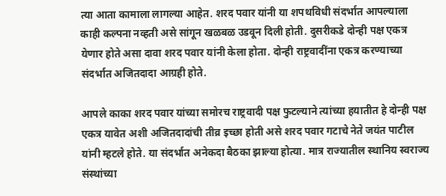त्या आता कामाला लागल्या आहेत. शरद पवार यांनी या शपथविधी संदर्भात आपल्याला काही कल्पना नव्हती असे सांगून खळबळ उडवून दिली होती. दुसरीकडे दोन्ही पक्ष एकत्र येणार होते असा दावा शरद पवार यांनी केला होता. दोन्ही राष्ट्रवादींना एकत्र करण्याच्या संदर्भात अजितदादा आग्रही होते.

आपले काका शरद पवार यांच्या समोरच राष्ट्रवादी पक्ष फुटल्याने त्यांच्या हयातीत हे दोन्ही पक्ष एकत्र यावेत अशी अजितदादांची तीव्र इच्छा होती असे शरद पवार गटाचे नेते जयंत पाटील यांनी म्हटले होते. या संदर्भात अनेकदा बैठका झाल्या होत्या. मात्र राज्यातील स्थानिय स्वराज्य संस्थांच्या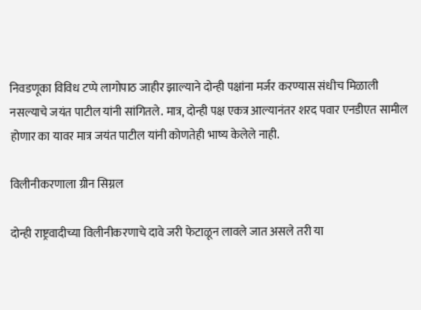निवडणूका विविध टप्पे लागोपाठ जाहीर झाल्याने दोन्ही पक्षांना मर्जर करण्यास संधीच मिळाली नसल्याचे जयंत पाटील यांनी सांगितले. मात्र, दोन्ही पक्ष एकत्र आल्यानंतर शरद पवार एनडीएत सामील होणार का यावर मात्र जयंत पाटील यांनी कोणतेही भाष्य केलेले नाही.

विलीनीकरणाला ग्रीन सिग्नल

दोन्ही राष्ट्रवादीच्या विलीनीकरणाचे दावे जरी फेटाळून लावले जात असले तरी या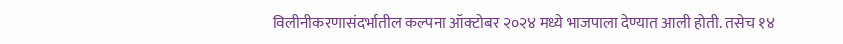विलीनीकरणासंदर्भातील कल्पना ऑक्टोबर २०२४ मध्ये भाजपाला देण्यात आली होती. तसेच १४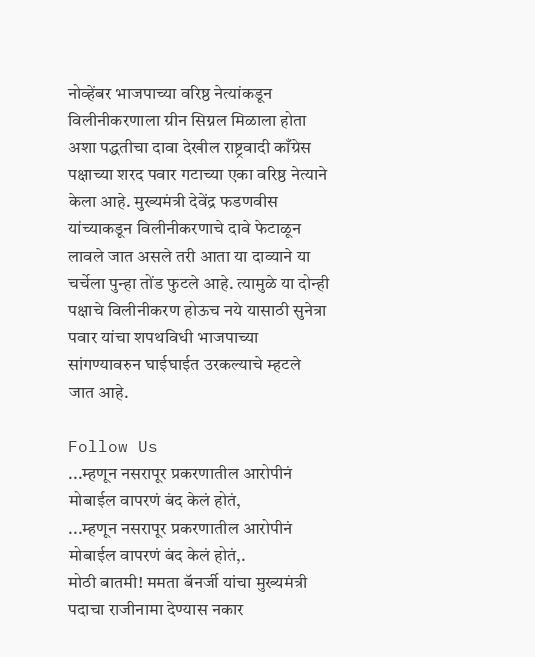नोव्हेंबर भाजपाच्या वरिष्ठ नेत्यांकडून विलीनीकरणाला ग्रीन सिग्नल मिळाला होता अशा पद्धतीचा दावा देखील राष्ट्रवादी काँग्रेस पक्षाच्या शरद पवार गटाच्या एका वरिष्ठ नेत्याने केला आहे. मुख्यमंत्री देवेंद्र फडणवीस यांच्याकडून विलीनीकरणाचे दावे फेटाळून लावले जात असले तरी आता या दाव्याने या चर्चेला पुन्हा तोंड फुटले आहे. त्यामुळे या दोन्ही पक्षाचे विलीनीकरण होऊच नये यासाठी सुनेत्रा पवार यांचा शपथविधी भाजपाच्या सांगण्यावरुन घाईघाईत उरकल्याचे म्हटले जात आहे.

Follow Us
...म्हणून नसरापूर प्रकरणातील आरोपीनं मोबाईल वापरणं बंद केलं होतं,
...म्हणून नसरापूर प्रकरणातील आरोपीनं मोबाईल वापरणं बंद केलं होतं,.
मोठी बातमी! ममता बॅनर्जी यांचा मुख्यमंत्री पदाचा राजीनामा देण्यास नकार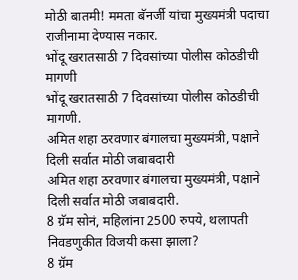मोठी बातमी! ममता बॅनर्जी यांचा मुख्यमंत्री पदाचा राजीनामा देण्यास नकार.
भोंदू खरातसाठी 7 दिवसांच्या पोलीस कोठडीची मागणी
भोंदू खरातसाठी 7 दिवसांच्या पोलीस कोठडीची मागणी.
अमित शहा ठरवणार बंगालचा मुख्यमंत्री, पक्षाने दिली सर्वात मोठी जबाबदारी
अमित शहा ठरवणार बंगालचा मुख्यमंत्री, पक्षाने दिली सर्वात मोठी जबाबदारी.
8 ग्रॅम सोनं, महिलांना 2500 रुपये, थलापती निवडणुकीत विजयी कसा झाला?
8 ग्रॅम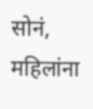सोनं, महिलांना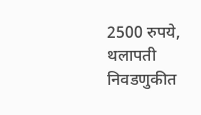2500 रुपये, थलापती निवडणुकीत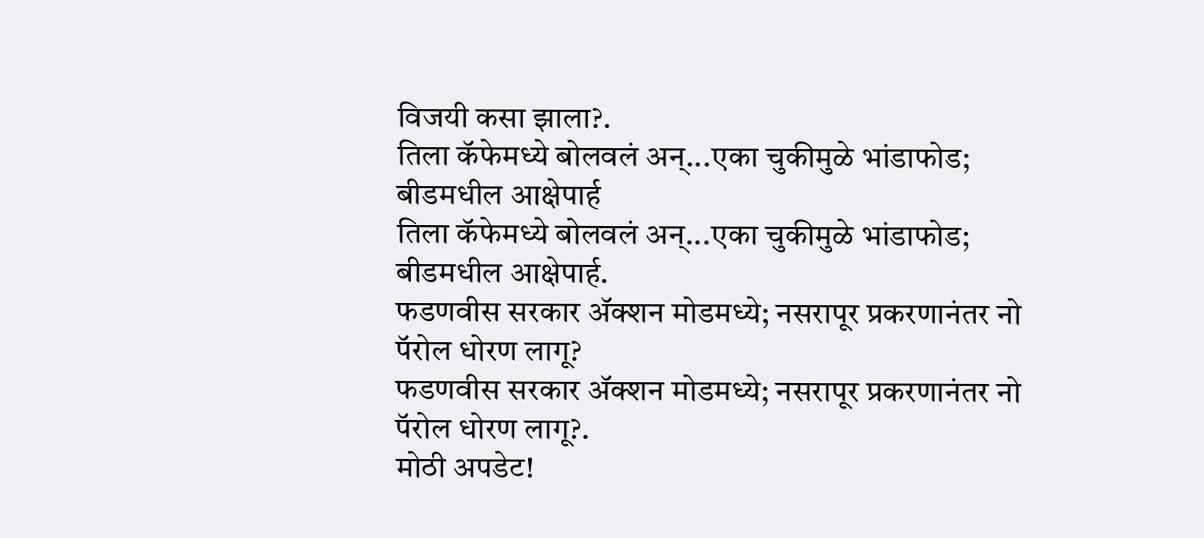विजयी कसा झाला?.
तिला कॅफेमध्ये बोलवलं अन्...एका चुकीमुळे भांडाफोड; बीडमधील आक्षेपार्ह
तिला कॅफेमध्ये बोलवलं अन्...एका चुकीमुळे भांडाफोड; बीडमधील आक्षेपार्ह.
फडणवीस सरकार अ‍ॅक्शन मोडमध्ये; नसरापूर प्रकरणानंतर नो पॅरोल धोरण लागू?
फडणवीस सरकार अ‍ॅक्शन मोडमध्ये; नसरापूर प्रकरणानंतर नो पॅरोल धोरण लागू?.
मोठी अपडेट!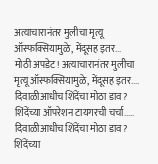अत्याचारानंतर मुलीचा मृत्यू ऑस्फक्सियामुळे, मेंदूसह इतर...
मोठी अपडेट! अत्याचारानंतर मुलीचा मृत्यू ऑस्फक्सियामुळे, मेंदूसह इतर....
दिवाळीआधीच शिंदेंचा मोठा डाव? शिंदेंच्या ऑपरेशन टायगरची चर्चा.....
दिवाळीआधीच शिंदेंचा मोठा डाव? शिंदेंच्या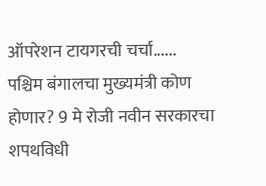ऑपरेशन टायगरची चर्चा......
पश्चिम बंगालचा मुख्यमंत्री कोण होणार? 9 मे रोजी नवीन सरकारचा शपथविधी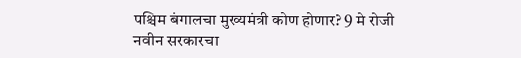पश्चिम बंगालचा मुख्यमंत्री कोण होणार? 9 मे रोजी नवीन सरकारचा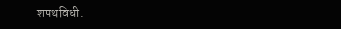शपथविधी.